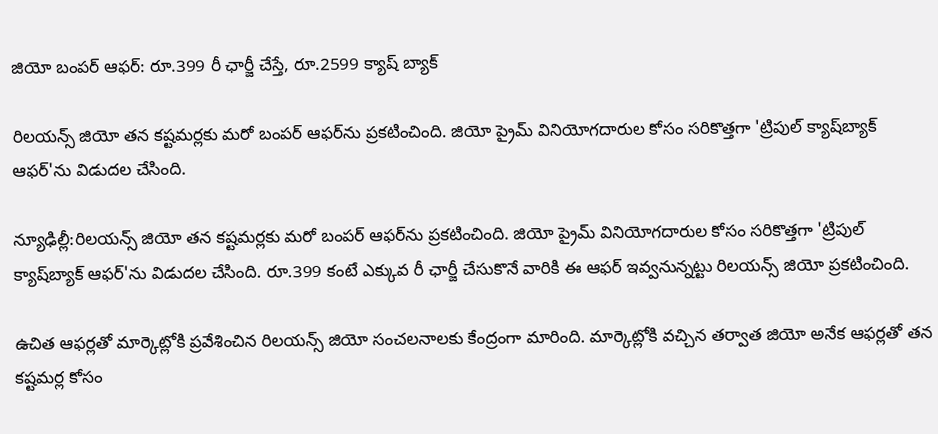జియో బంపర్ ఆఫర్: రూ.399 రీ ఛార్జీ చేస్తే, రూ.2599 క్యాష్ బ్యాక్

రిలయన్స్ జియో తన కష్టమర్లకు మరో బంపర్ ఆఫర్‌ను ప్రకటించింది. జియో ప్రైమ్ వినియోగదారుల కోసం సరికొత్తగా 'ట్రిపుల్ క్యాష్‌బ్యాక్ ఆఫర్‌'ను విడుదల చేసింది.

న్యూఢిల్లీ:రిలయన్స్ జియో తన కష్టమర్లకు మరో బంపర్ ఆఫర్‌ను ప్రకటించింది. జియో ప్రైమ్ వినియోగదారుల కోసం సరికొత్తగా 'ట్రిపుల్ క్యాష్‌బ్యాక్ ఆఫర్‌'ను విడుదల చేసింది. రూ.399 కంటే ఎక్కువ రీ ఛార్జీ చేసుకొనే వారికి ఈ ఆఫర్ ఇవ్వనున్నట్టు రిలయన్స్ జియో ప్రకటించింది.

ఉచిత ఆఫర్లతో మార్కెట్లోకి ప్రవేశించిన రిలయన్స్ జియో సంచలనాలకు కేంద్రంగా మారింది. మార్కెట్లోకి వచ్చిన తర్వాత జియో అనేక ఆఫర్లతో తన కష్టమర్ల కోసం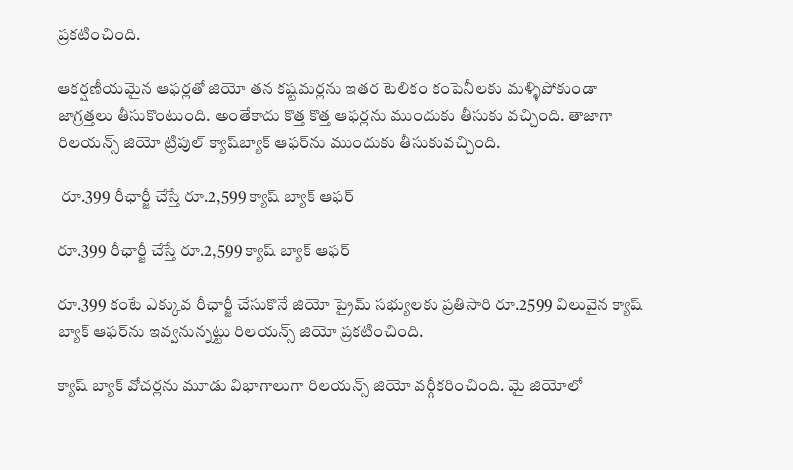ప్రకటించింది.

ఆకర్షణీయమైన ఆఫర్లతో జియో తన కష్టమర్లను ఇతర టెలికం కంపెనీలకు మళ్ళిపోకుండా జాగ్రత్తలు తీసుకొంటుంది. అంతేకాదు కొత్త కొత్త ఆఫర్లను ముందుకు తీసుకు వచ్చింది. తాజాగా రిలయన్స్ జియో ట్రిపుల్ క్యాష్‌బ్యాక్ ఆఫర్‌ను ముందుకు తీసుకువచ్చింది.

 రూ.399 రీఛార్జీ చేస్తే రూ.2,599 క్యాష్ బ్యాక్ ఆఫర్

రూ.399 రీఛార్జీ చేస్తే రూ.2,599 క్యాష్ బ్యాక్ ఆఫర్

రూ.399 కంటే ఎక్కువ రీఛార్జీ చేసుకొనే జియో ప్రైమ్ సభ్యులకు ప్రతిసారి రూ.2599 విలువైన క్యాష్ బ్యాక్ ఆఫర్‌ను ఇవ్వనున్నట్టు రిలయన్స్ జియో ప్రకటించింది.

క్యాష్ బ్యాక్ వోచర్లను మూడు విభాగాలుగా రిలయన్స్ జియో వర్గీకరించింది. మై జియోలో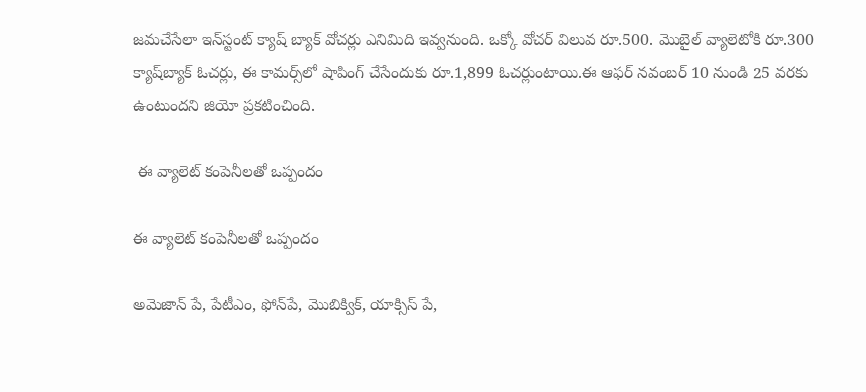జమచేసేలా ఇన్‌స్టంట్ క్యాష్ బ్యాక్ వోచర్లు ఎనిమిది ఇవ్వనుంది. ఒక్కో వోచర్ విలువ రూ.500. మొబైల్ వ్యాలెటోకి రూ.300 క్యాష్‌బ్యాక్ ఓచర్లు, ఈ కామర్స్‌లో షాపింగ్ చేసేందుకు రూ.1,899 ఓచర్లుంటాయి.ఈ ఆఫర్ నవంబర్ 10 నుండి 25 వరకు ఉంటుందని జియో ప్రకటించింది.

 ఈ వ్యాలెట్ కంపెనీలతో ఒప్పందం

ఈ వ్యాలెట్ కంపెనీలతో ఒప్పందం

అమెజాన్ పే, పేటీఎం, ఫోన్‌పే, మొబిక్విక్, యాక్సిస్ పే,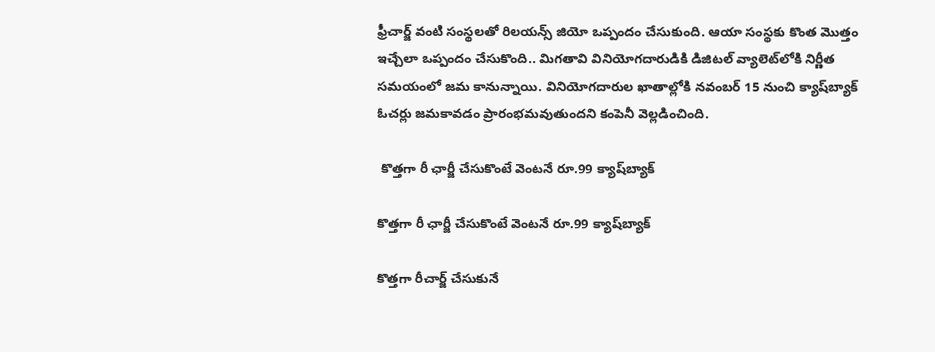ఫ్రీచార్జ్ వంటి సంస్థలతో రిలయన్స్ జియో ఒప్పందం చేసుకుంది. ఆయా సంస్థకు కొంత మొత్తం ఇచ్చేలా ఒప్పందం చేసుకొంది.. మిగతావి వినియోగదారుడికి డిజిటల్ వ్యాలెట్‌లోకి నిర్ణీత సమయంలో జమ కానున్నాయి. వినియోగదారుల ఖాతాల్లోకి నవంబర్ 15 నుంచి క్యాష్‌బ్యాక్ ఓచర్లు జమకావడం ప్రారంభమవుతుందని కంపెనీ వెల్లడించింది.

 కొత్తగా రీ ఛార్జీ చేసుకొంటే వెంటనే రూ.99 క్యాష్‌బ్యాక్

కొత్తగా రీ ఛార్జీ చేసుకొంటే వెంటనే రూ.99 క్యాష్‌బ్యాక్

కొత్తగా రీచార్జ్ చేసుకునే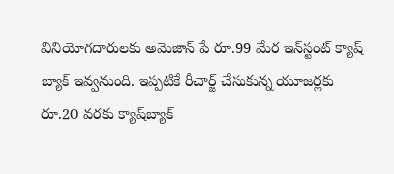వినియోగదారులకు అమెజాన్ పే రూ.99 మేర ‌ఇన్‌స్టంట్ క్యాష్ బ్యాక్ ఇవ్వనుంది. ఇప్పటికే రీచార్జ్ చేసుకున్న యూజర్లకు రూ.20 వరకు క్యాష్‌బ్యాక్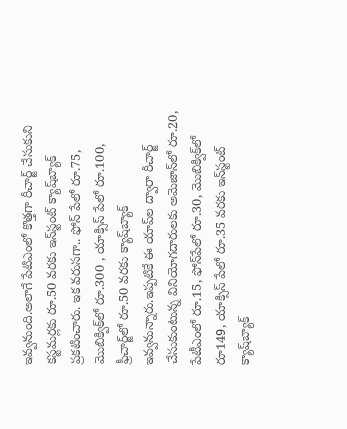ఇవ్వనుంది.అలాగే పేటిఎంలో కొత్తగా రీచార్జ్ చేసుకుని కస్టమర్లకు రూ.50 వరకు ఇన్‌స్టంట్ క్యాష్‌బ్యాక్ ప్రకటించారు. ఇక వరుసగా.. ఫోన్‌ పేలో రూ.75, మొబిక్విక్‌లో రూ.300 , యాక్సిస్ పేలో రూ.100, ఫ్రీచార్జ్‌లో రూ.50 వరకు క్యాష్‌బ్యాక్ ఇవ్వనున్నారు.ఇప్పటికే ఈ యాప్‌ల ద్వారా రీచార్జ్ చేసుకుంటున్న వినియోగదారులకు అమెజాన్‌లో రూ.20, పేటీఎంలో రూ.15, ఫోన్‌పేలో రూ.30, మొబిక్విక్‌లో రూ149, యాక్సిస్ పేలో రూ.35 వరకు ఇన్‌స్టంట్ క్యాష్‌బ్యాక్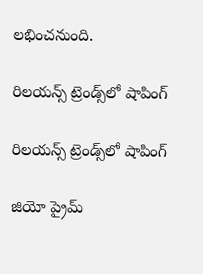లభించనుంది.

రిలయన్స్ ట్రెండ్స్‌లో షాపింగ్

రిలయన్స్ ట్రెండ్స్‌లో షాపింగ్

జియో ప్రైమ్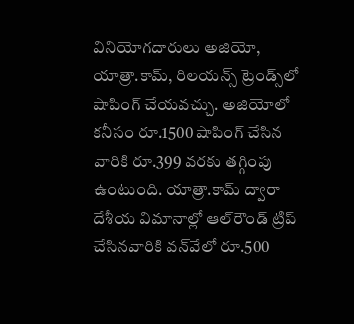వినియోగదారులు అజియో, యాత్రా.కామ్‌, రిలయన్స్ ట్రెండ్స్‌లో షాపింగ్ చేయవచ్చు. అజియోలో కనీసం రూ.1500 షాపింగ్ చేసిన వారికి రూ.399 వరకు తగ్గింపు ఉంటుంది. యాత్రా.కామ్ ద్వారా దేశీయ విమానాల్లో ఆల్‌రౌండ్ ట్రిప్ చేసినవారికి వన్‌వేలో రూ.500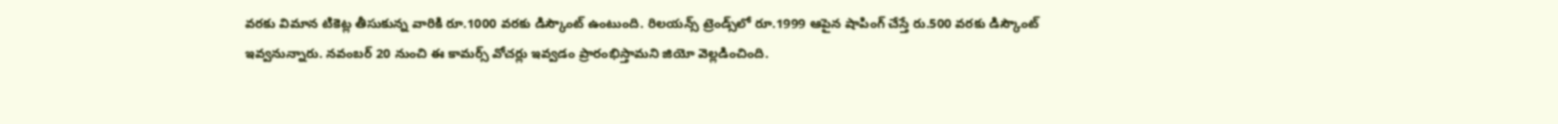వరకు విమాన టికెట్ల తీసుకున్న వారికి రూ.1000 వరకు డిస్కౌంట్ ఉంటుంది. రిలయన్స్ ట్రెండ్స్‌లో రూ.1999 ఆపైన షాపింగ్ చేస్తే రు.500 వరకు డిస్కౌంట్ ఇవ్వనున్నారు. నవంబర్ 20 నుంచి ఈ కామర్స్ వోచర్లు ఇవ్వడం ప్రారంభిస్తామని జియో వెల్లడించింది.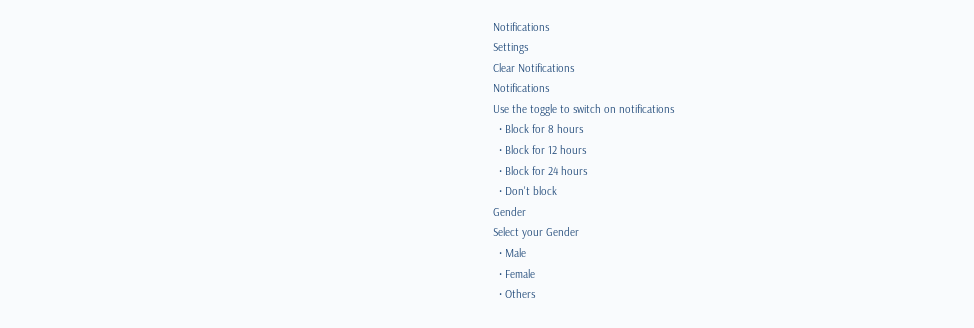Notifications
Settings
Clear Notifications
Notifications
Use the toggle to switch on notifications
  • Block for 8 hours
  • Block for 12 hours
  • Block for 24 hours
  • Don't block
Gender
Select your Gender
  • Male
  • Female
  • Others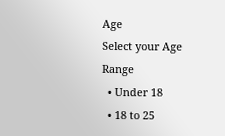Age
Select your Age Range
  • Under 18
  • 18 to 25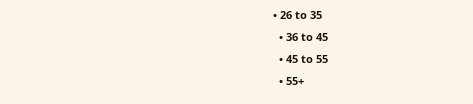• 26 to 35
  • 36 to 45
  • 45 to 55
  • 55+